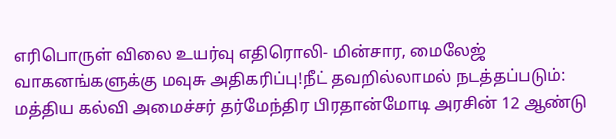எரிபொருள் விலை உயர்வு எதிரொலி- மின்சார, மைலேஜ் வாகனங்களுக்கு மவுசு அதிகரிப்பு!நீட் தவறில்லாமல் நடத்தப்படும்: மத்திய கல்வி அமைச்சர் தர்மேந்திர பிரதான்மோடி அரசின் 12 ஆண்டு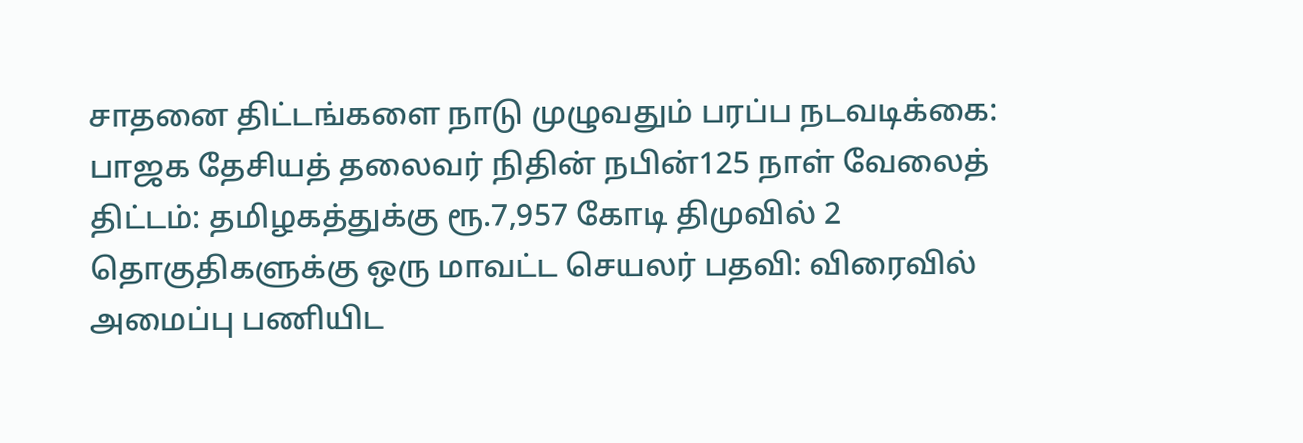சாதனை திட்டங்களை நாடு முழுவதும் பரப்ப நடவடிக்கை: பாஜக தேசியத் தலைவர் நிதின் நபின்125 நாள் வேலைத் திட்டம்: தமிழகத்துக்கு ரூ.7,957 கோடி திமுவில் 2 தொகுதிகளுக்கு ஒரு மாவட்ட செயலர் பதவி: விரைவில் அமைப்பு பணியிட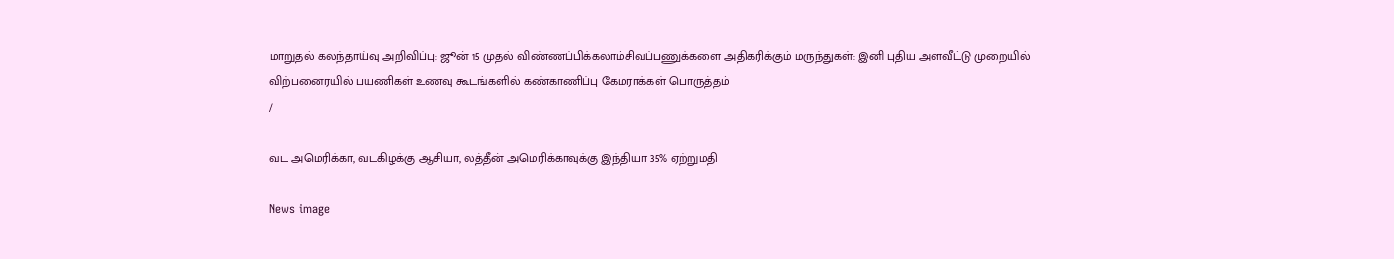மாறுதல் கலந்தாய்வு அறிவிப்பு: ஜூன் 15 முதல் விண்ணப்பிக்கலாம்சிவப்பணுக்களை அதிகரிக்கும் மருந்துகள்: இனி புதிய அளவீட்டு முறையில் விற்பனைரயில் பயணிகள் உணவு கூடங்களில் கண்காணிப்பு கேமராக்கள் பொருத்தம்
/

வட அமெரிக்கா, வடகிழக்கு ஆசியா, லத்தீன் அமெரிக்காவுக்கு இந்தியா 35% ஏற்றுமதி

News image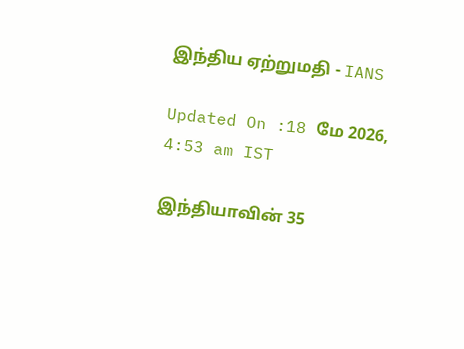இந்திய ஏற்றுமதி - IANS

Updated On :18 மே 2026, 4:53 am IST

இந்தியாவின் 35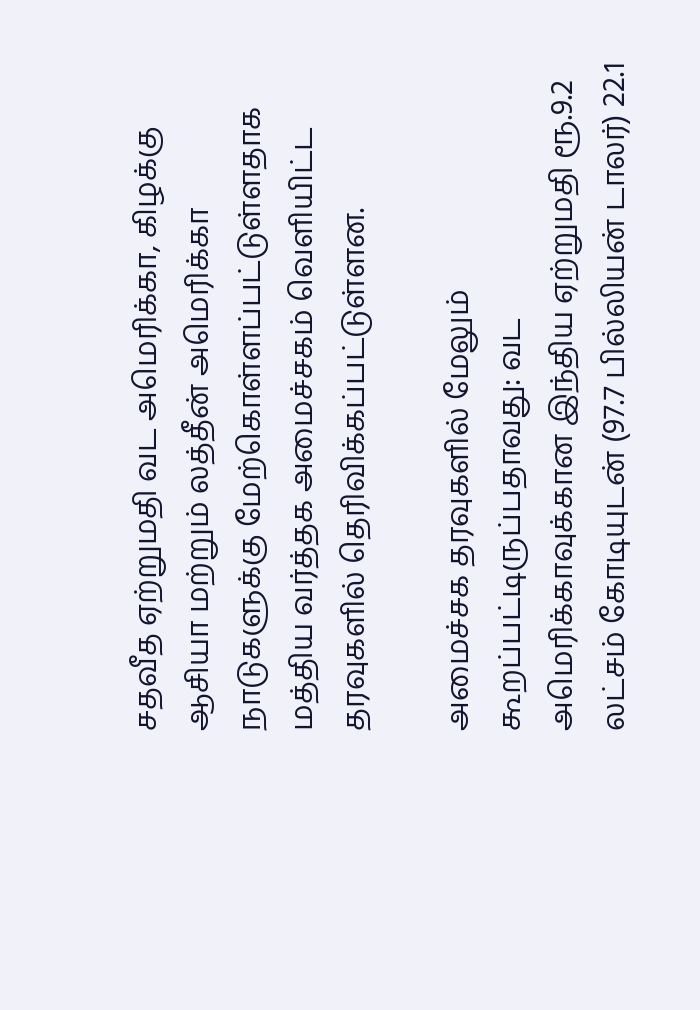சதவீத ஏற்றுமதி வட அமெரிக்கா, கிழக்கு ஆசியா மற்றும் லத்தீன் அமெரிக்கா நாடுகளுக்கு மேற்கொள்ளப்பட்டுள்ளதாக மத்திய வர்த்தக அமைச்சகம் வெளியிட்ட தரவுகளில் தெரிவிக்கப்பட்டுள்ளன.

அமைச்சக தரவுகளில் மேலும் கூறப்பட்டிருப்பதாவது: வட அமெரிக்காவுக்கான இந்திய ஏற்றுமதி ரூ.9.2 லட்சம் கோடியுடன் (97.7 பில்லியன் டாலர்) 22.1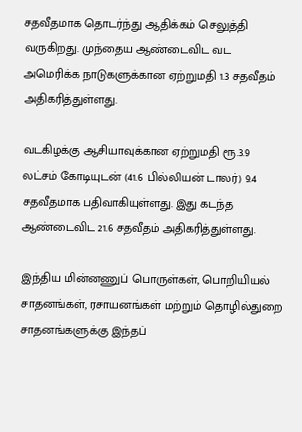சதவீதமாக தொடர்ந்து ஆதிக்கம் செலுத்தி வருகிறது. முந்தைய ஆண்டைவிட வட அமெரிக்க நாடுகளுக்கான ஏற்றுமதி 1.3 சதவீதம் அதிகரித்துள்ளது.

வடகிழக்கு ஆசியாவுக்கான ஏற்றுமதி ரூ.3.9 லட்சம் கோடியுடன் (41.6 பில்லியன் டாலர்) 9.4 சதவீதமாக பதிவாகியுள்ளது. இது கடந்த ஆண்டைவிட 21.6 சதவீதம் அதிகரித்துள்ளது.

இந்திய மின்னணுப் பொருள்கள், பொறியியல் சாதனங்கள், ரசாயனங்கள் மற்றும் தொழில்துறை சாதனங்களுக்கு இந்தப்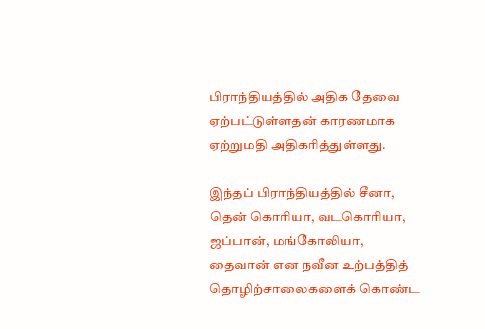பிராந்தியத்தில் அதிக தேவை ஏற்பட்டுள்ளதன் காரணமாக ஏற்றுமதி அதிகரித்துள்ளது.

இந்தப் பிராந்தியத்தில் சீனா, தென் கொரியா, வடகொரியா, ஜப்பான், மங்கோலியா, தைவான் என நவீன உற்பத்தித் தொழிற்சாலைகளைக் கொண்ட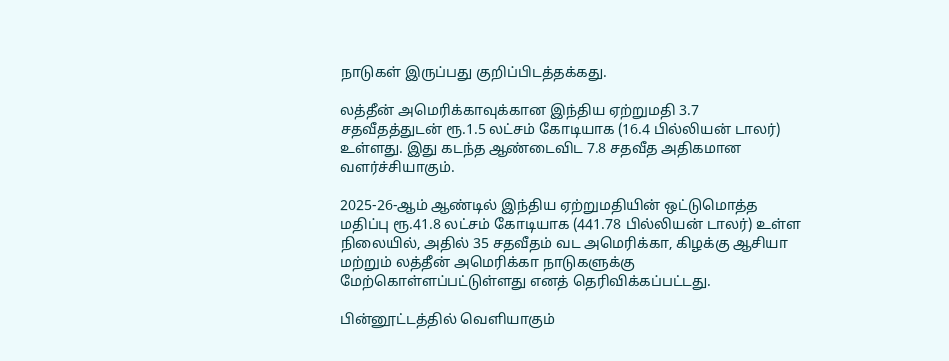நாடுகள் இருப்பது குறிப்பிடத்தக்கது.

லத்தீன் அமெரிக்காவுக்கான இந்திய ஏற்றுமதி 3.7 சதவீதத்துடன் ரூ.1.5 லட்சம் கோடியாக (16.4 பில்லியன் டாலர்) உள்ளது. இது கடந்த ஆண்டைவிட 7.8 சதவீத அதிகமான வளர்ச்சியாகும்.

2025-26-ஆம் ஆண்டில் இந்திய ஏற்றுமதியின் ஒட்டுமொத்த மதிப்பு ரூ.41.8 லட்சம் கோடியாக (441.78 பில்லியன் டாலர்) உள்ள நிலையில், அதில் 35 சதவீதம் வட அமெரிக்கா, கிழக்கு ஆசியா மற்றும் லத்தீன் அமெரிக்கா நாடுகளுக்கு மேற்கொள்ளப்பட்டுள்ளது எனத் தெரிவிக்கப்பட்டது.

பின்னூட்டத்தில் வெளியாகும்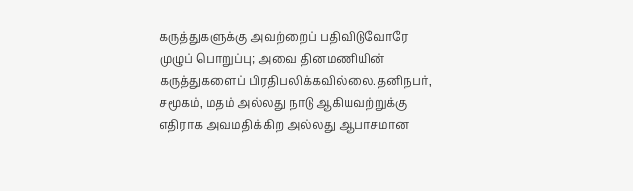கருத்துகளுக்கு அவற்றைப் பதிவிடுவோரே முழுப் பொறுப்பு; அவை தினமணியின் கருத்துகளைப் பிரதிபலிக்கவில்லை.தனிநபர், சமூகம், மதம் அல்லது நாடு ஆகியவற்றுக்கு எதிராக அவமதிக்கிற அல்லது ஆபாசமான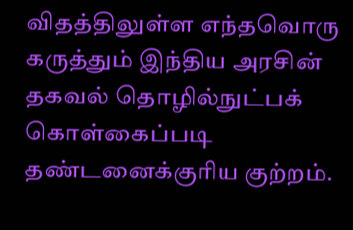விதத்திலுள்ள எந்தவொரு கருத்தும் இந்திய அரசின் தகவல் தொழில்நுட்பக் கொள்கைப்படி தண்டனைக்குரிய குற்றம்.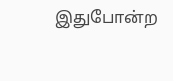இதுபோன்ற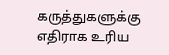கருத்துகளுக்கு எதிராக உரிய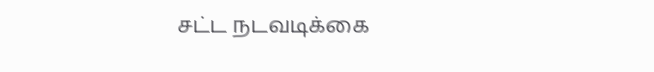சட்ட நடவடிக்கை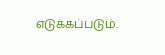எடுக்கப்படும்.